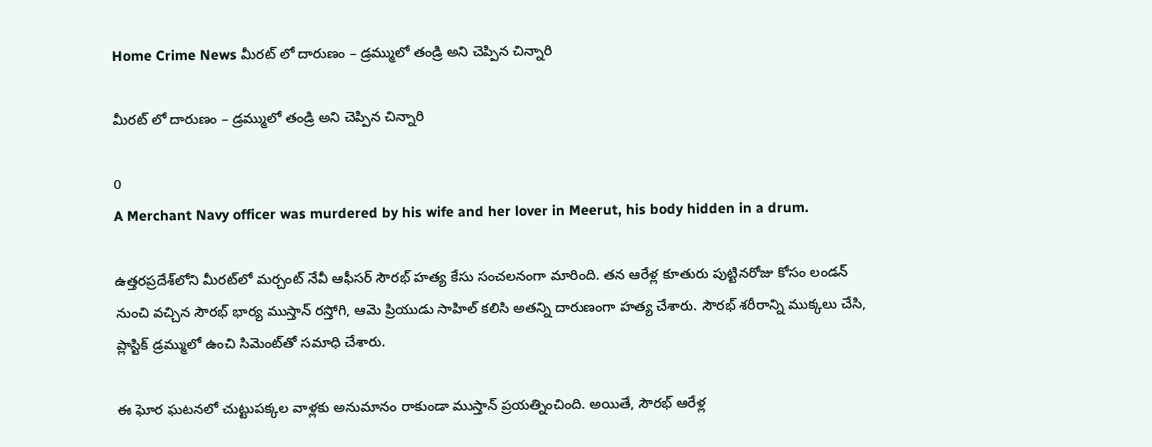Home Crime News మీరట్‌ లో దారుణం – డ్రమ్ములో తండ్రి అని చెప్పిన చిన్నారి

మీరట్‌ లో దారుణం – డ్రమ్ములో తండ్రి అని చెప్పిన చిన్నారి

0
A Merchant Navy officer was murdered by his wife and her lover in Meerut, his body hidden in a drum.

ఉత్తరప్రదేశ్‌లోని మీరట్‌లో మర్చంట్ నేవీ ఆఫీసర్‌ సౌరభ్ హత్య కేసు సంచలనంగా మారింది. తన ఆరేళ్ల కూతురు పుట్టినరోజు కోసం లండన్ నుంచి వచ్చిన సౌరభ్‌ భార్య ముస్తాన్‌ రస్తోగి, ఆమె ప్రియుడు సాహిల్‌ కలిసి అతన్ని దారుణంగా హత్య చేశారు. సౌరభ్‌ శరీరాన్ని ముక్కలు చేసి, ప్లాస్టిక్‌ డ్రమ్ములో ఉంచి సిమెంట్‌తో సమాధి చేశారు.

ఈ ఘోర ఘటనలో చుట్టుపక్కల వాళ్లకు అనుమానం రాకుండా ముస్తాన్‌ ప్రయత్నించింది. అయితే, సౌరభ్‌ ఆరేళ్ల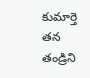కుమార్తె తన తండ్రిని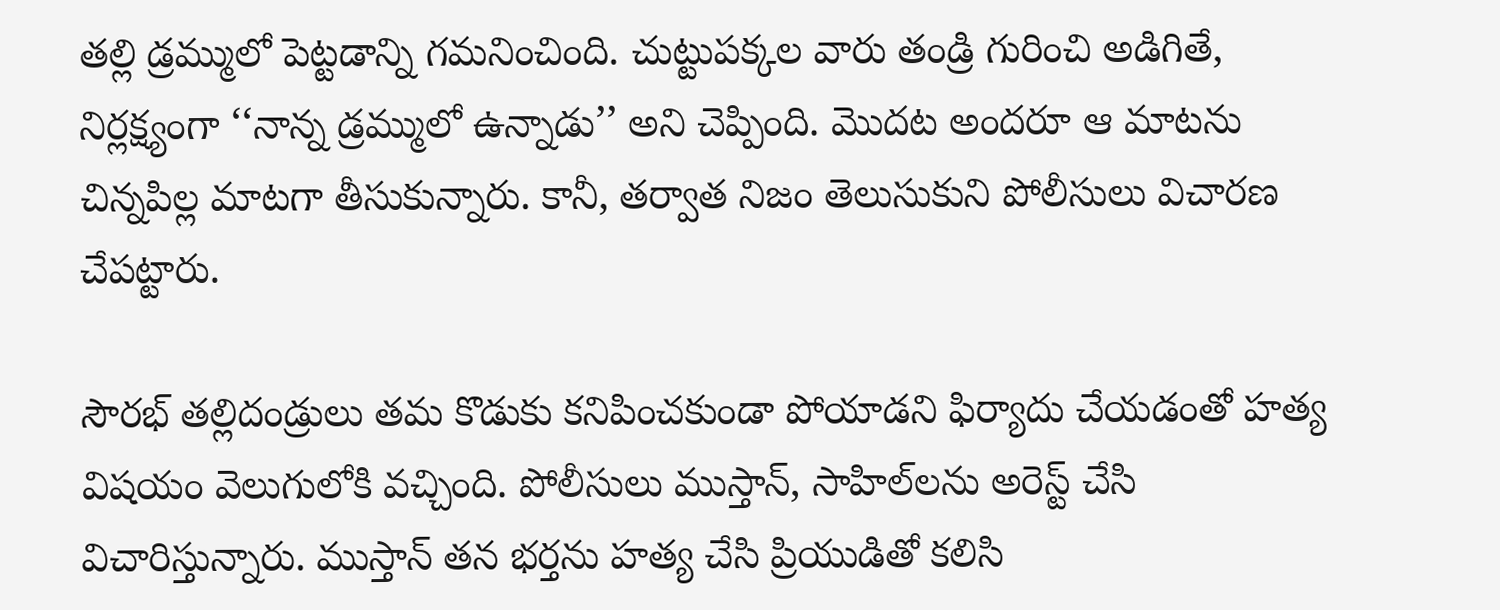తల్లి డ్రమ్ములో పెట్టడాన్ని గమనించింది. చుట్టుపక్కల వారు తండ్రి గురించి అడిగితే, నిర్లక్ష్యంగా ‘‘నాన్న డ్రమ్ములో ఉన్నాడు’’ అని చెప్పింది. మొదట అందరూ ఆ మాటను చిన్నపిల్ల మాటగా తీసుకున్నారు. కానీ, తర్వాత నిజం తెలుసుకుని పోలీసులు విచారణ చేపట్టారు.

సౌరభ్‌ తల్లిదండ్రులు తమ కొడుకు కనిపించకుండా పోయాడని ఫిర్యాదు చేయడంతో హత్య విషయం వెలుగులోకి వచ్చింది. పోలీసులు ముస్తాన్‌, సాహిల్‌లను అరెస్ట్ చేసి విచారిస్తున్నారు. ముస్తాన్‌ తన భర్తను హత్య చేసి ప్రియుడితో కలిసి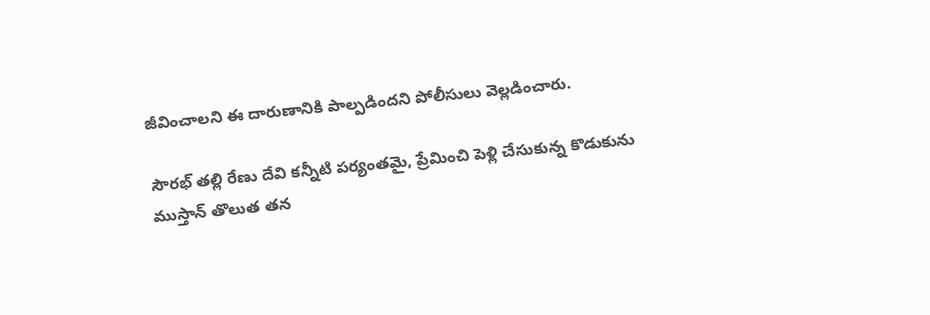జీవించాలని ఈ దారుణానికి పాల్పడిందని పోలీసులు వెల్లడించారు.

సౌరభ్‌ తల్లి రేణు దేవి కన్నీటి పర్యంతమై, ప్రేమించి పెళ్లి చేసుకున్న కొడుకును ముస్తాన్‌ తొలుత తన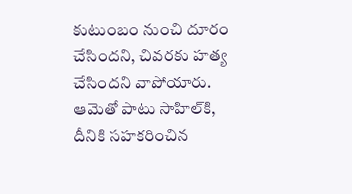కుటుంబం నుంచి దూరం చేసిందని, చివరకు హత్య చేసిందని వాపోయారు. ఆమెతో పాటు సాహిల్‌కి, దీనికి సహకరించిన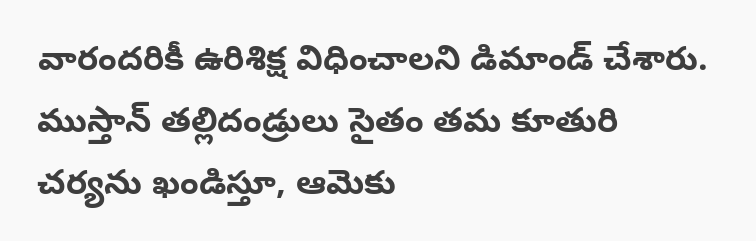వారందరికీ ఉరిశిక్ష విధించాలని డిమాండ్‌ చేశారు. ముస్తాన్‌ తల్లిదండ్రులు సైతం తమ కూతురి చర్యను ఖండిస్తూ, ఆమెకు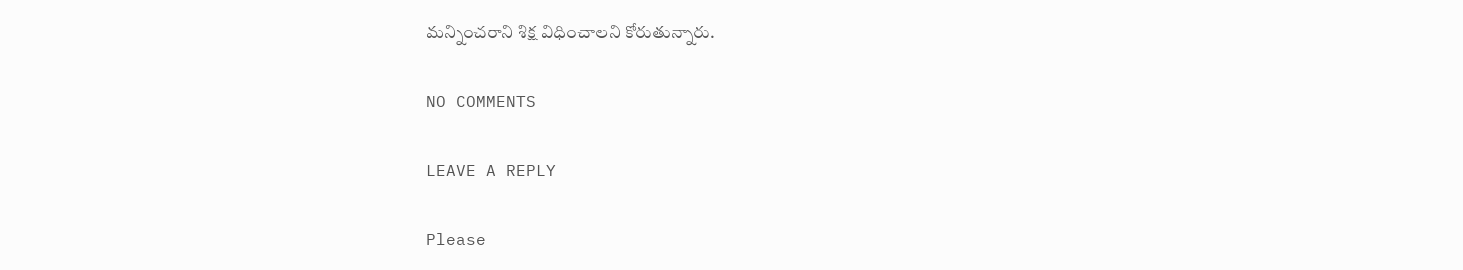మన్నించరాని శిక్ష విధించాలని కోరుతున్నారు.

NO COMMENTS

LEAVE A REPLY

Please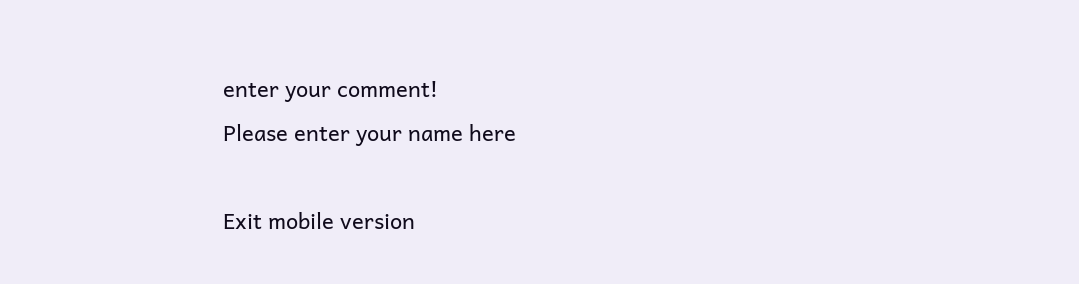enter your comment!
Please enter your name here

Exit mobile version